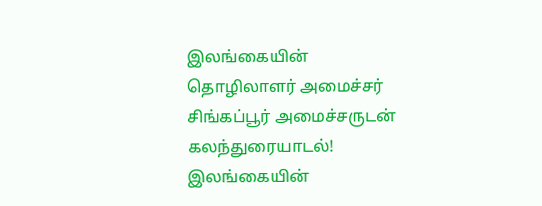இலங்கையின் தொழிலாளர் அமைச்சர் சிங்கப்பூர் அமைச்சருடன் கலந்துரையாடல்!
இலங்கையின்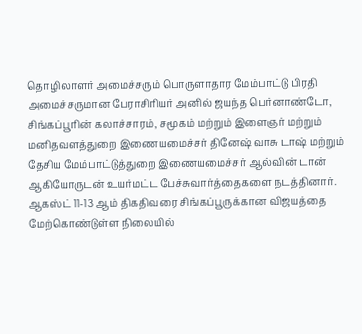தொழிலாளர் அமைச்சரும் பொருளாதார மேம்பாட்டு பிரதி அமைச்சருமான பேராசிரியர் அனில் ஜயந்த பெர்னாண்டோ, சிங்கப்பூரின் கலாச்சாரம், சமூகம் மற்றும் இளைஞர் மற்றும் மனிதவளத்துறை இணையமைச்சர் தினேஷ் வாசு டாஷ் மற்றும் தேசிய மேம்பாட்டுத்துறை இணையமைச்சர் ஆல்வின் டான் ஆகியோருடன் உயர்மட்ட பேச்சுவார்த்தைகளை நடத்தினார்.
ஆகஸ்ட் 11-13 ஆம் திகதிவரை சிங்கப்பூருக்கான விஜயத்தை மேற்கொண்டுள்ள நிலையில்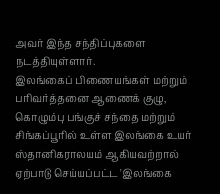அவர் இந்த சந்திப்புகளை நடத்தியுள்ளார்.
இலங்கைப் பிணையங்கள் மற்றும் பரிவர்த்தனை ஆணைக் குழு, கொழும்பு பங்குச் சந்தை மற்றும் சிங்கப்பூரில் உள்ள இலங்கை உயர் ஸ்தானிகராலயம் ஆகியவற்றால் ஏற்பாடு செய்யப்பட்ட 'இலங்கை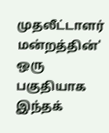முதலீட்டாளர் மன்றத்தின்' ஒரு பகுதியாக இந்தக்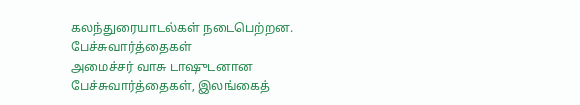கலந்துரையாடல்கள் நடைபெற்றன.
பேச்சுவார்த்தைகள்
அமைச்சர் வாசு டாஷுடனான பேச்சுவார்த்தைகள், இலங்கைத்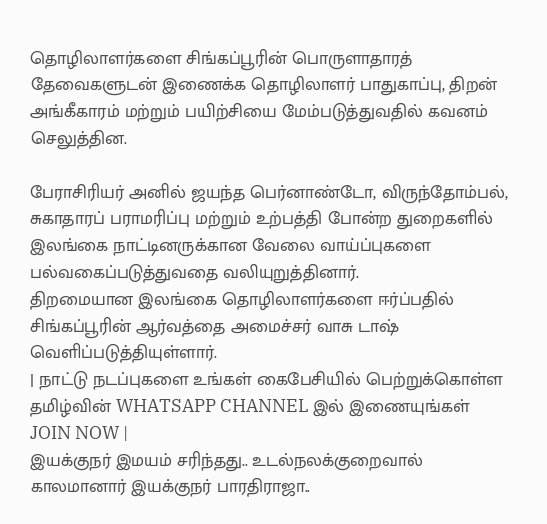தொழிலாளர்களை சிங்கப்பூரின் பொருளாதாரத் தேவைகளுடன் இணைக்க தொழிலாளர் பாதுகாப்பு, திறன் அங்கீகாரம் மற்றும் பயிற்சியை மேம்படுத்துவதில் கவனம் செலுத்தின.

பேராசிரியர் அனில் ஜயந்த பெர்னாண்டோ, விருந்தோம்பல், சுகாதாரப் பராமரிப்பு மற்றும் உற்பத்தி போன்ற துறைகளில் இலங்கை நாட்டினருக்கான வேலை வாய்ப்புகளை பல்வகைப்படுத்துவதை வலியுறுத்தினார்.
திறமையான இலங்கை தொழிலாளர்களை ஈர்ப்பதில் சிங்கப்பூரின் ஆர்வத்தை அமைச்சர் வாசு டாஷ் வெளிப்படுத்தியுள்ளார்.
| நாட்டு நடப்புகளை உங்கள் கைபேசியில் பெற்றுக்கொள்ள தமிழ்வின் WHATSAPP CHANNEL இல் இணையுங்கள் JOIN NOW |
இயக்குநர் இமயம் சரிந்தது.. உடல்நலக்குறைவால் காலமானார் இயக்குநர் பாரதிராஜா..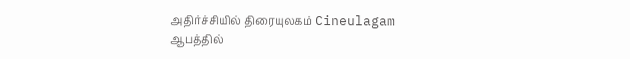அதிர்ச்சியில் திரையுலகம் Cineulagam
ஆபத்தில்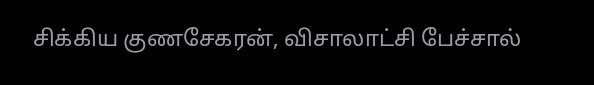சிக்கிய குணசேகரன், விசாலாட்சி பேச்சால்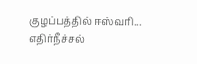குழப்பத்தில் ஈஸ்வரி... எதிர்நீச்சல்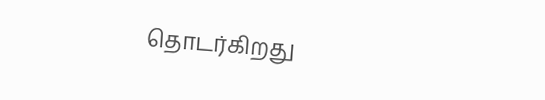தொடர்கிறது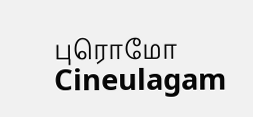புரொமோ Cineulagam